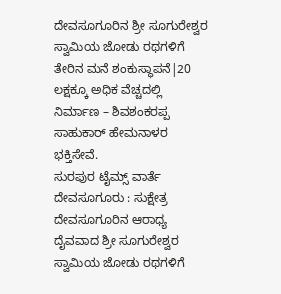ದೇವಸೂಗೂರಿನ ಶ್ರೀ ಸೂಗುರೇಶ್ವರ ಸ್ವಾಮಿಯ ಜೋಡು ರಥಗಳಿಗೆ ತೇರಿನ ಮನೆ ಶಂಕುಸ್ಥಾಪನೆ|20 ಲಕ್ಷಕ್ಕೂ ಅಧಿಕ ವೆಚ್ಚದಲ್ಲಿ ನಿರ್ಮಾಣ – ಶಿವಶಂಕರಪ್ಪ ಸಾಹುಕಾರ್ ಹೇಮನಾಳರ ಭಕ್ತಿಸೇವೆ.
ಸುರಪುರ ಟೈಮ್ಸ್ ವಾರ್ತೆ
ದೇವಸೂಗೂರು : ಸುಕ್ಷೇತ್ರ ದೇವಸೂಗೂರಿನ ಆರಾಧ್ಯ ದೈವವಾದ ಶ್ರೀ ಸೂಗುರೇಶ್ವರ ಸ್ವಾಮಿಯ ಜೋಡು ರಥಗಳಿಗೆ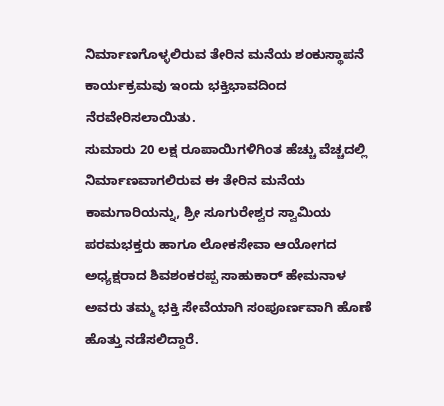ನಿರ್ಮಾಣಗೊಳ್ಳಲಿರುವ ತೇರಿನ ಮನೆಯ ಶಂಕುಸ್ಥಾಪನೆ ಕಾರ್ಯಕ್ರಮವು ಇಂದು ಭಕ್ತಿಭಾವದಿಂದ ನೆರವೇರಿಸಲಾಯಿತು.
ಸುಮಾರು 20 ಲಕ್ಷ ರೂಪಾಯಿಗಳಿಗಿಂತ ಹೆಚ್ಚು ವೆಚ್ಚದಲ್ಲಿ ನಿರ್ಮಾಣವಾಗಲಿರುವ ಈ ತೇರಿನ ಮನೆಯ ಕಾಮಗಾರಿಯನ್ನು, ಶ್ರೀ ಸೂಗುರೇಶ್ವರ ಸ್ವಾಮಿಯ ಪರಮಭಕ್ತರು ಹಾಗೂ ಲೋಕಸೇವಾ ಆಯೋಗದ ಅಧ್ಯಕ್ಷರಾದ ಶಿವಶಂಕರಪ್ಪ ಸಾಹುಕಾರ್ ಹೇಮನಾಳ ಅವರು ತಮ್ಮ ಭಕ್ತಿ ಸೇವೆಯಾಗಿ ಸಂಪೂರ್ಣವಾಗಿ ಹೊಣೆ ಹೊತ್ತು ನಡೆಸಲಿದ್ದಾರೆ.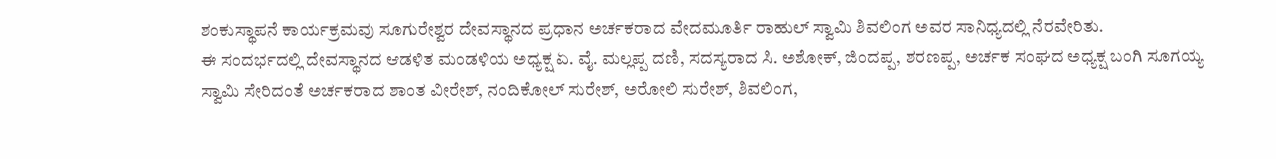ಶಂಕುಸ್ಥಾಪನೆ ಕಾರ್ಯಕ್ರಮವು ಸೂಗುರೇಶ್ವರ ದೇವಸ್ಥಾನದ ಪ್ರಧಾನ ಅರ್ಚಕರಾದ ವೇದಮೂರ್ತಿ ರಾಹುಲ್ ಸ್ವಾಮಿ ಶಿವಲಿಂಗ ಅವರ ಸಾನಿಧ್ಯದಲ್ಲಿ ನೆರವೇರಿತು.
ಈ ಸಂದರ್ಭದಲ್ಲಿ ದೇವಸ್ಥಾನದ ಆಡಳಿತ ಮಂಡಳಿಯ ಅಧ್ಯಕ್ಷ ಏ. ವೈ. ಮಲ್ಲಪ್ಪ ದಣಿ, ಸದಸ್ಯರಾದ ಸಿ. ಅಶೋಕ್, ಜಿಂದಪ್ಪ, ಶರಣಪ್ಪ, ಅರ್ಚಕ ಸಂಘದ ಅಧ್ಯಕ್ಷ ಬಂಗಿ ಸೂಗಯ್ಯ ಸ್ವಾಮಿ ಸೇರಿದಂತೆ ಅರ್ಚಕರಾದ ಶಾಂತ ವೀರೇಶ್, ನಂದಿಕೋಲ್ ಸುರೇಶ್, ಅರೋಲಿ ಸುರೇಶ್, ಶಿವಲಿಂಗ,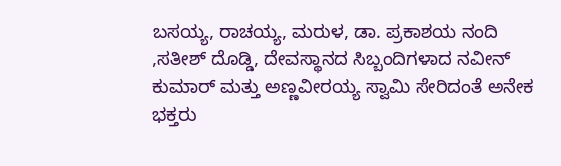ಬಸಯ್ಯ, ರಾಚಯ್ಯ, ಮರುಳ, ಡಾ. ಪ್ರಕಾಶಯ ನಂದಿ ,ಸತೀಶ್ ದೊಡ್ಡಿ, ದೇವಸ್ಥಾನದ ಸಿಬ್ಬಂದಿಗಳಾದ ನವೀನ್ ಕುಮಾರ್ ಮತ್ತು ಅಣ್ಣವೀರಯ್ಯ ಸ್ವಾಮಿ ಸೇರಿದಂತೆ ಅನೇಕ ಭಕ್ತರು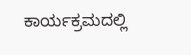ಕಾರ್ಯಕ್ರಮದಲ್ಲಿ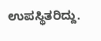ಉಪಸ್ಥಿತರಿದ್ದು.